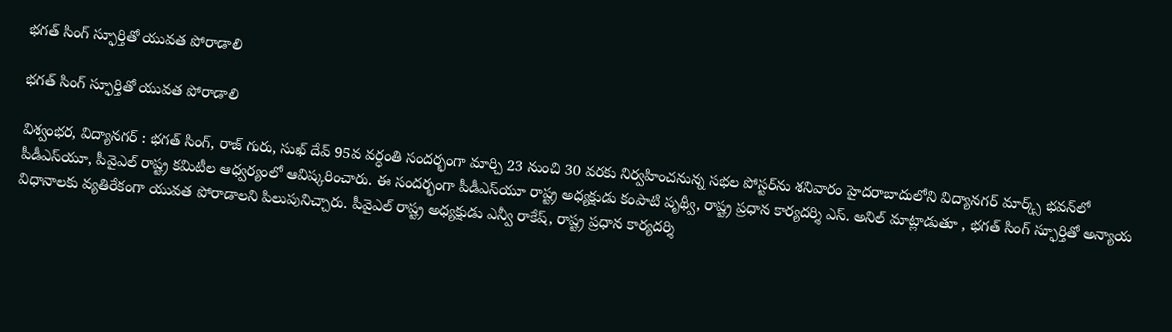భగత్ సింగ్ స్ఫూర్తితో యువత పోరాడాలి

భగత్ సింగ్ స్ఫూర్తితో యువత పోరాడాలి

విశ్వంభర, విద్యానగర్ : భగత్ సింగ్, రాజ్ గురు, సుఖ్ దేవ్ 95వ వర్ధంతి సందర్భంగా మార్చి 23 నుంచి 30 వరకు నిర్వహించనున్న సభల పోస్టర్‌ను శనివారం హైదరాబాదులోని విద్యానగర్ మార్క్స్ భవన్‌లో పీడీఎస్‌యూ, పీవైఎల్ రాష్ట్ర కమిటీల ఆధ్వర్యంలో ఆవిష్కరించారు. ఈ సందర్భంగా పీడీఎస్‌యూ రాష్ట్ర అధ్యక్షుడు కంపాటి పృథ్వీ, రాష్ట్ర ప్రధాన కార్యదర్శి ఎస్. అనిల్ మాట్లాడుతూ , భగత్ సింగ్ స్ఫూర్తితో అన్యాయ విధానాలకు వ్యతిరేకంగా యువత పోరాడాలని పిలుపునిచ్చారు. పీవైఎల్ రాష్ట్ర అధ్యక్షుడు ఎన్వీ రాకేష్, రాష్ట్ర ప్రధాన కార్యదర్శి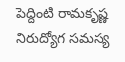పెద్దింటి రామకృష్ణ నిరుద్యోగ సమస్య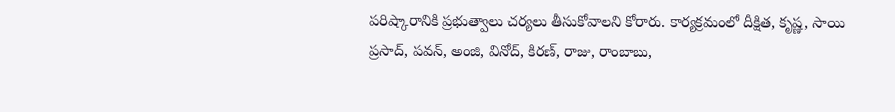పరిష్కారానికి ప్రభుత్వాలు చర్యలు తీసుకోవాలని కోరారు. కార్యక్రమంలో దీక్షిత, కృష్ణ, సాయి ప్రసాద్, పవన్, అంజి, వినోద్, కిరణ్, రాజు, రాంబాబు,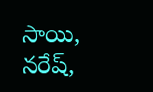సాయి, నరేష్,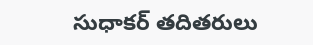సుధాకర్ తదితరులు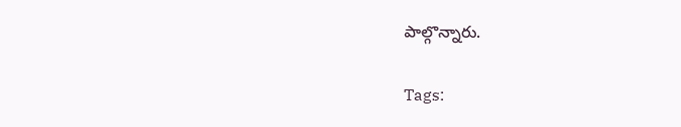పాల్గొన్నారు.

Tags: